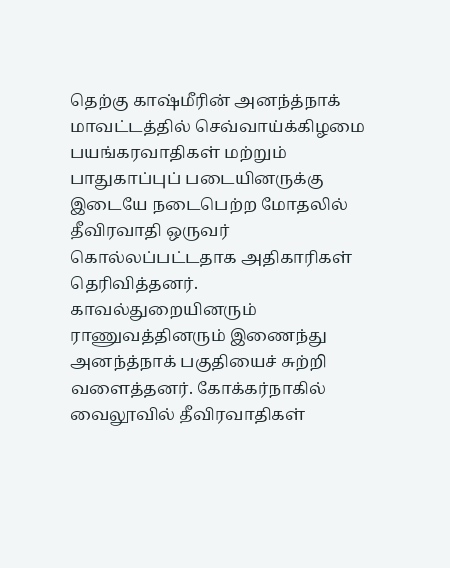தெற்கு காஷ்மீரின் அனந்த்நாக் மாவட்டத்தில் செவ்வாய்க்கிழமை பயங்கரவாதிகள் மற்றும் பாதுகாப்புப் படையினருக்கு இடையே நடைபெற்ற மோதலில் தீவிரவாதி ஒருவர் கொல்லப்பட்டதாக அதிகாரிகள் தெரிவித்தனர்.
காவல்துறையினரும் ராணுவத்தினரும் இணைந்து அனந்த்நாக் பகுதியைச் சுற்றி வளைத்தனர். கோக்கர்நாகில் வைலூவில் தீவிரவாதிகள்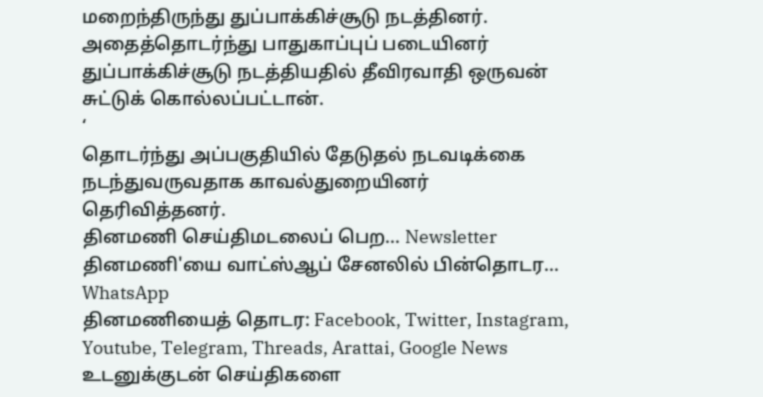மறைந்திருந்து துப்பாக்கிச்சூடு நடத்தினர்.
அதைத்தொடர்ந்து பாதுகாப்புப் படையினர் துப்பாக்கிச்சூடு நடத்தியதில் தீவிரவாதி ஒருவன் சுட்டுக் கொல்லப்பட்டான்.
‘
தொடர்ந்து அப்பகுதியில் தேடுதல் நடவடிக்கை நடந்துவருவதாக காவல்துறையினர் தெரிவித்தனர்.
தினமணி செய்திமடலைப் பெற... Newsletter
தினமணி'யை வாட்ஸ்ஆப் சேனலில் பின்தொடர... WhatsApp
தினமணியைத் தொடர: Facebook, Twitter, Instagram, Youtube, Telegram, Threads, Arattai, Google News
உடனுக்குடன் செய்திகளை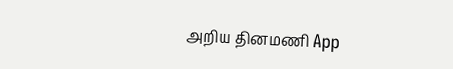அறிய தினமணி App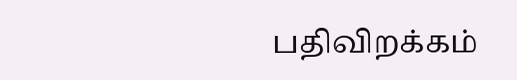பதிவிறக்கம்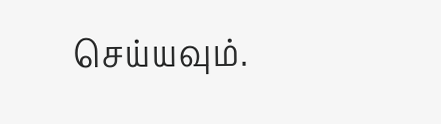செய்யவும்.